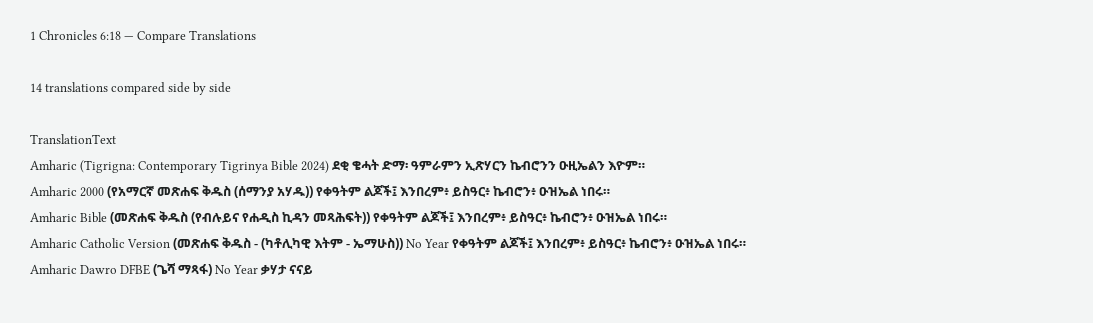1 Chronicles 6:18 — Compare Translations

14 translations compared side by side

TranslationText
Amharic (Tigrigna: Contemporary Tigrinya Bible 2024) ደቂ ቄሓት ድማ፡ ዓምራምን ኢጽሃርን ኬብሮንን ዑዚኤልን እዮም።
Amharic 2000 (የአማርኛ መጽሐፍ ቅዱስ (ሰማንያ አሃዱ)) የቀዓትም ልጆች፤ እንበረም፥ ይስዓር፥ ኬብሮን፥ ዑዝኤል ነበሩ።
Amharic Bible (መጽሐፍ ቅዱስ (የብሉይና የሐዲስ ኪዳን መጻሕፍት)) የቀዓትም ልጆች፤ እንበረም፥ ይስዓር፥ ኬብሮን፥ ዑዝኤል ነበሩ።
Amharic Catholic Version (መጽሐፍ ቅዱስ - (ካቶሊካዊ እትም - ኤማሁስ)) No Year የቀዓትም ልጆች፤ እንበረም፥ ይስዓር፥ ኬብሮን፥ ዑዝኤል ነበሩ።
Amharic Dawro DFBE (ጌሻ ማጻፋ) No Year ቃሃታ ናናይ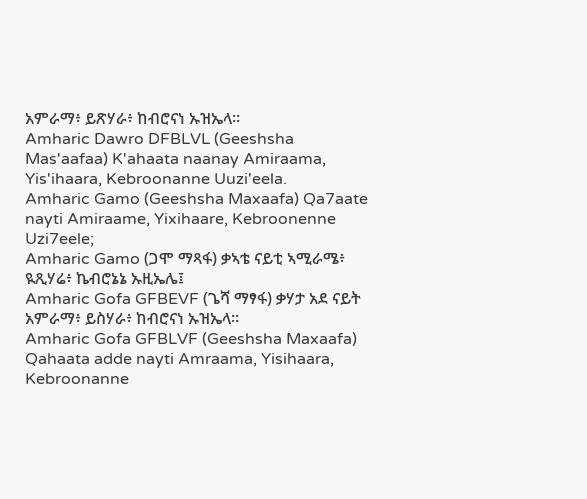አምራማ፥ ይጽሃራ፥ ከብሮናነ ኡዝኤላ።
Amharic Dawro DFBLVL (Geeshsha Mas'aafaa) K'ahaata naanay Amiraama, Yis'ihaara, Kebroonanne Uuzi'eela.
Amharic Gamo (Geeshsha Maxaafa) Qa7aate nayti Amiraame, Yixihaare, Kebroonenne Uzi7eele;
Amharic Gamo (ጋሞ ማጻፋ) ቃኣቴ ናይቲ ኣሚራሜ፥ ዪጺሃሬ፥ ኬብሮኔኔ ኡዚኤሌ፤
Amharic Gofa GFBEVF (ጌሻ ማፃፋ) ቃሃታ አደ ናይት አምራማ፥ ይስሃራ፥ ከብሮናነ ኡዝኤላ።
Amharic Gofa GFBLVF (Geeshsha Maxaafa) Qahaata adde nayti Amraama, Yisihaara, Kebroonanne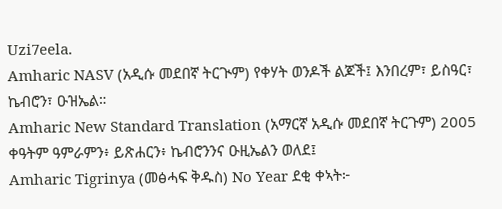Uzi7eela.
Amharic NASV (አዲሱ መደበኛ ትርጒም) የቀሃት ወንዶች ልጆች፤ እንበረም፣ ይስዓር፣ ኬብሮን፣ ዑዝኤል።
Amharic New Standard Translation (አማርኛ አዲሱ መደበኛ ትርጉም) 2005 ቀዓትም ዓምራምን፥ ይጽሐርን፥ ኬብሮንንና ዑዚኤልን ወለደ፤
Amharic Tigrinya (መፅሓፍ ቅዱስ) No Year ደቂ ቀኣት፦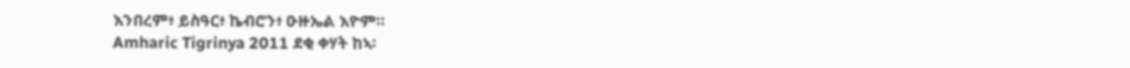እንበረም፥ ይስዓር፥ ኬብሮን፥ ዑዙኤል እዮም።
Amharic Tigrinya 2011 ደቂ ቀሃት ከኣ፡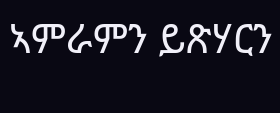ኣምራምን ይጽሃርን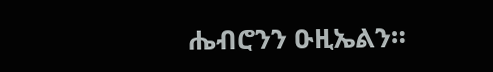ሔብሮንን ዑዚኤልን።